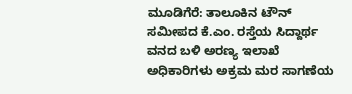ಮೂಡಿಗೆರೆ: ತಾಲೂಕಿನ ಟೌನ್ ಸಮೀಪದ ಕೆ.ಎಂ. ರಸ್ತೆಯ ಸಿದ್ದಾರ್ಥ ವನದ ಬಳಿ ಅರಣ್ಯ ಇಲಾಖೆ ಅಧಿಕಾರಿಗಳು ಅಕ್ರಮ ಮರ ಸಾಗಣೆಯ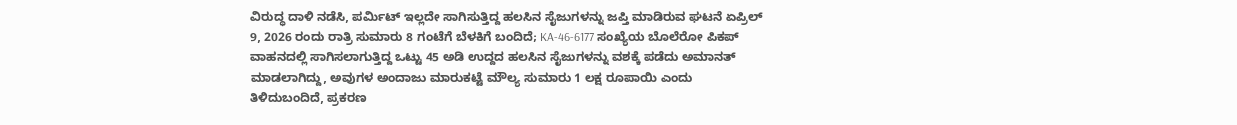ವಿರುದ್ಧ ದಾಳಿ ನಡೆಸಿ, ಪರ್ಮಿಟ್ ಇಲ್ಲದೇ ಸಾಗಿಸುತ್ತಿದ್ದ ಹಲಸಿನ ಸೈಜುಗಳನ್ನು ಜಪ್ತಿ ಮಾಡಿರುವ ಘಟನೆ ಏಪ್ರಿಲ್ 9, 2026 ರಂದು ರಾತ್ರಿ ಸುಮಾರು 8 ಗಂಟೆಗೆ ಬೆಳಕಿಗೆ ಬಂದಿದೆ; KA-46-6177 ಸಂಖ್ಯೆಯ ಬೊಲೆರೋ ಪಿಕಪ್ ವಾಹನದಲ್ಲಿ ಸಾಗಿಸಲಾಗುತ್ತಿದ್ದ ಒಟ್ಟು 45 ಅಡಿ ಉದ್ದದ ಹಲಸಿನ ಸೈಜುಗಳನ್ನು ವಶಕ್ಕೆ ಪಡೆದು ಅಮಾನತ್ ಮಾಡಲಾಗಿದ್ದು, ಅವುಗಳ ಅಂದಾಜು ಮಾರುಕಟ್ಟೆ ಮೌಲ್ಯ ಸುಮಾರು 1 ಲಕ್ಷ ರೂಪಾಯಿ ಎಂದು ತಿಳಿದುಬಂದಿದೆ, ಪ್ರಕರಣ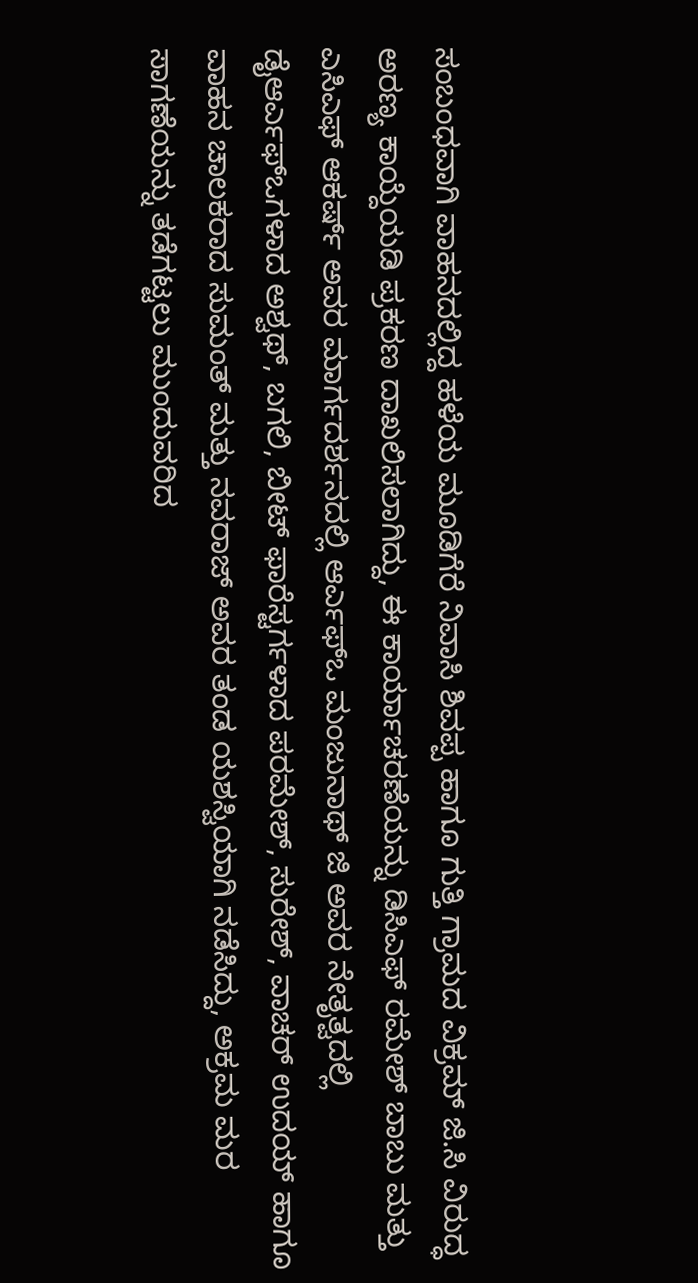ಸಂಬಂಧವಾಗಿ ವಾಹನದಲ್ಲಿದ್ದ ಹಳೆಯ ಮೂಡಿಗೆರೆ ನಿವಾಸಿ ಶಿವಪ್ಪ ಹಾಗೂ ಗುತ್ತಿ ಗ್ರಾಮದ ವಿಕ್ರಮ್ ಜಿ.ಸಿ ವಿರುದ್ಧ ಅರಣ್ಯ ಕಾಯ್ದೆಯಡಿ ಪ್ರಕರಣ ದಾಖಲಿಸಲಾಗಿದ್ದು, ಈ ಕಾರ್ಯಾಚರಣೆಯನ್ನು ಡಿಸಿಎಫ್ ರಮೇಶ್ ಬಾಬು ಮತ್ತು ಎಸಿಎಫ್ ಆಕರ್ಷ್ ಅವರ ಮಾರ್ಗದರ್ಶನದಲ್ಲಿ ಆರ್ಎಫ್ಒ ಮಂಜುನಾಥ್ ಜಿ ಅವರ ನೇತೃತ್ವದಲ್ಲಿ ಡೈಆರ್ಎಫ್ಒಗಳಾದ ಅಶ್ವಥ್, ಬಗಲಿ, ಬೀಟ್ ಫಾರೆಸ್ಟರ್ಗಳಾದ ಪರಮೇಶ್, ಸುರೇಶ್, ವಾಚರ್ ಉದಯ್ ಹಾಗೂ ವಾಹನ ಚಾಲಕರಾದ ಸುಮಂತ್ ಮತ್ತು ನವರಾಜ್ ಅವರ ತಂಡ ಯಶಸ್ವಿಯಾಗಿ ನಡೆಸಿದ್ದು, ಅಕ್ರಮ ಮರ ಸಾಗಣೆಯನ್ನು ತಡೆಗಟ್ಟಲು ಮುಂದುವರಿದ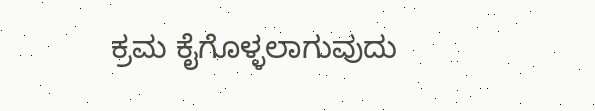ಕ್ರಮ ಕೈಗೊಳ್ಳಲಾಗುವುದು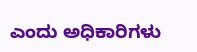ಎಂದು ಅಧಿಕಾರಿಗಳು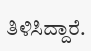ತಿಳಿಸಿದ್ದಾರೆ.